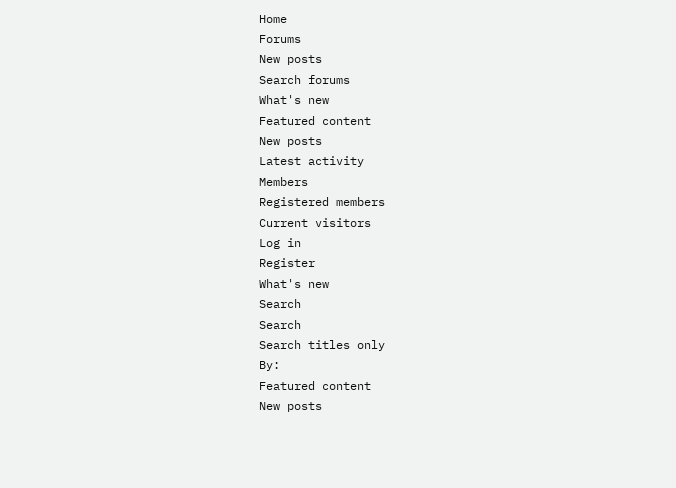Home
Forums
New posts
Search forums
What's new
Featured content
New posts
Latest activity
Members
Registered members
Current visitors
Log in
Register
What's new
Search
Search
Search titles only
By:
Featured content
New posts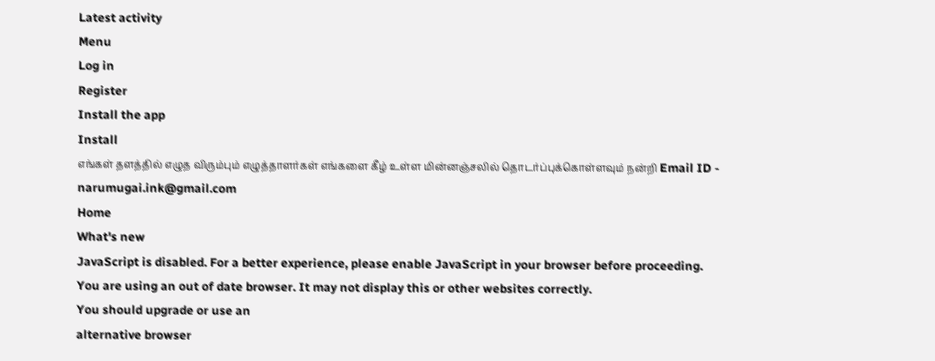Latest activity
Menu
Log in
Register
Install the app
Install
எங்கள் தளத்தில் எழுத விரும்பும் எழுத்தாளர்கள் எங்களை கீழ் உள்ள மின்னஞ்சலில் தொடர்ப்புக்கொள்ளவும் நன்றி Email ID - narumugai.ink@gmail.com
Home
What's new
JavaScript is disabled. For a better experience, please enable JavaScript in your browser before proceeding.
You are using an out of date browser. It may not display this or other websites correctly.
You should upgrade or use an
alternative browser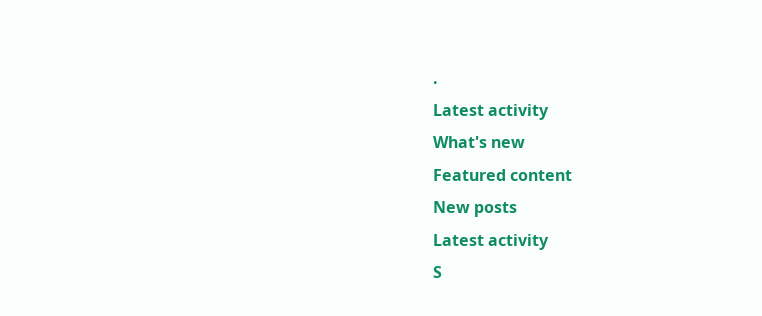.
Latest activity
What's new
Featured content
New posts
Latest activity
S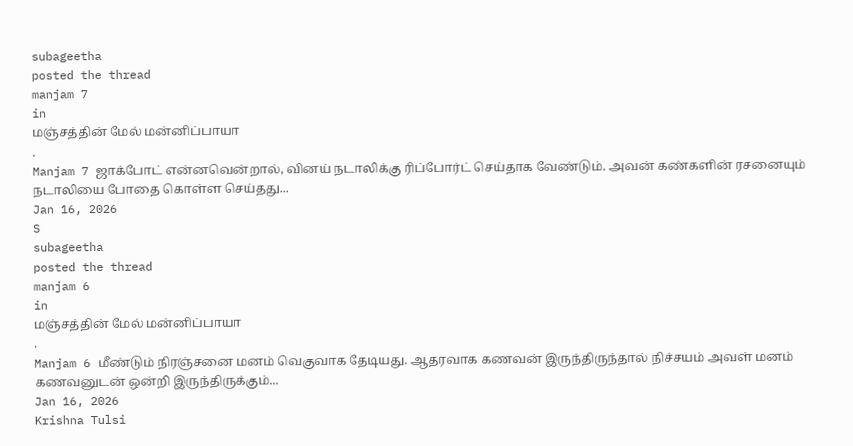subageetha
posted the thread
manjam 7
in
மஞ்சத்தின் மேல் மன்னிப்பாயா
.
Manjam 7 ஜாக்போட் என்னவென்றால், வினய் நடாலிக்கு ரிப்போர்ட் செய்தாக வேண்டும். அவன் கண்களின் ரசனையும் நடாலியை போதை கொள்ள செய்தது...
Jan 16, 2026
S
subageetha
posted the thread
manjam 6
in
மஞ்சத்தின் மேல் மன்னிப்பாயா
.
Manjam 6 மீண்டும் நிரஞ்சனை மனம் வெகுவாக தேடியது. ஆதரவாக கணவன் இருந்திருந்தால் நிச்சயம் அவள் மனம் கணவனுடன் ஒன்றி இருந்திருக்கும்...
Jan 16, 2026
Krishna Tulsi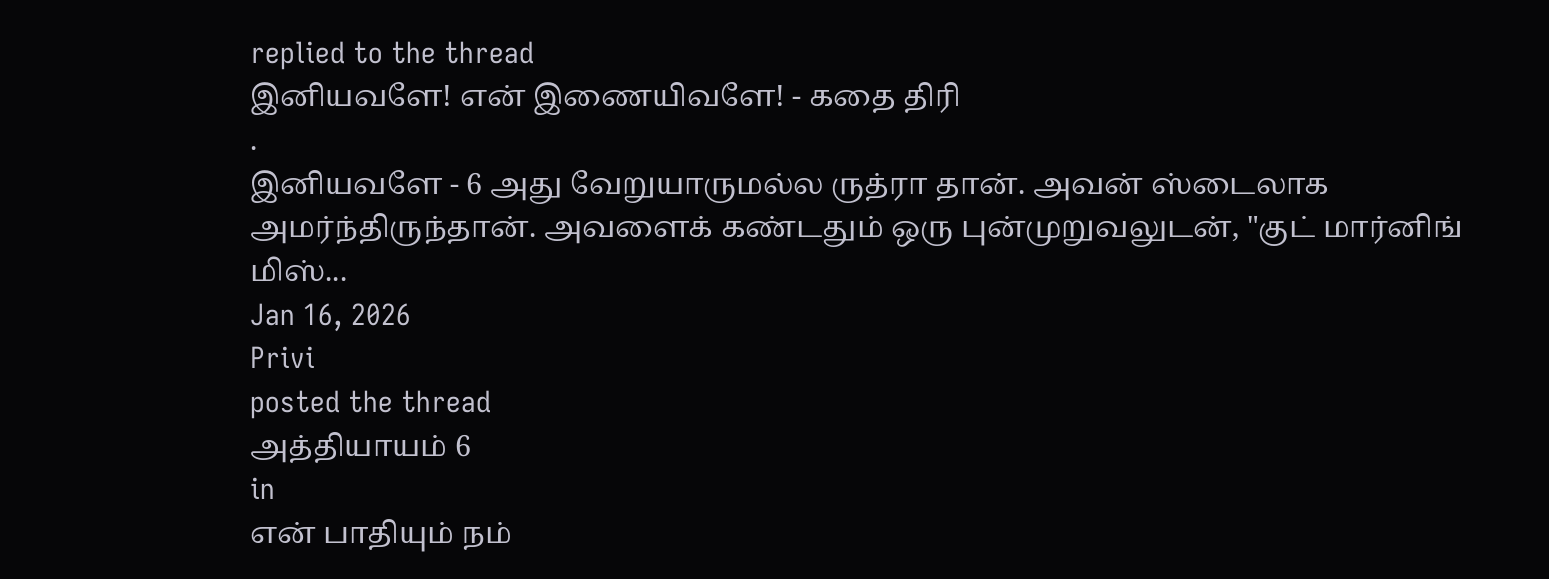replied to the thread
இனியவளே! என் இணையிவளே! - கதை திரி
.
இனியவளே - 6 அது வேறுயாருமல்ல ருத்ரா தான். அவன் ஸ்டைலாக அமர்ந்திருந்தான். அவளைக் கண்டதும் ஒரு புன்முறுவலுடன், "குட் மார்னிங் மிஸ்...
Jan 16, 2026
Privi
posted the thread
அத்தியாயம் 6
in
என் பாதியும் நம்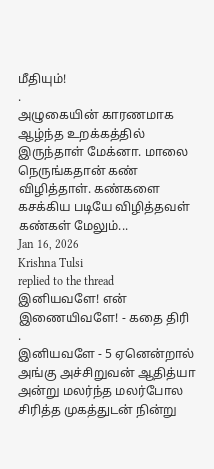மீதியும்!
.
அழுகையின் காரணமாக ஆழ்ந்த உறக்கத்தில் இருந்தாள் மேக்னா. மாலை நெருங்கதான் கண் விழித்தாள். கண்களை கசக்கிய படியே விழித்தவள் கண்கள் மேலும்...
Jan 16, 2026
Krishna Tulsi
replied to the thread
இனியவளே! என் இணையிவளே! - கதை திரி
.
இனியவளே - 5 ஏனென்றால் அங்கு அச்சிறுவன் ஆதித்யா அன்று மலர்ந்த மலர்போல சிரித்த முகத்துடன் நின்று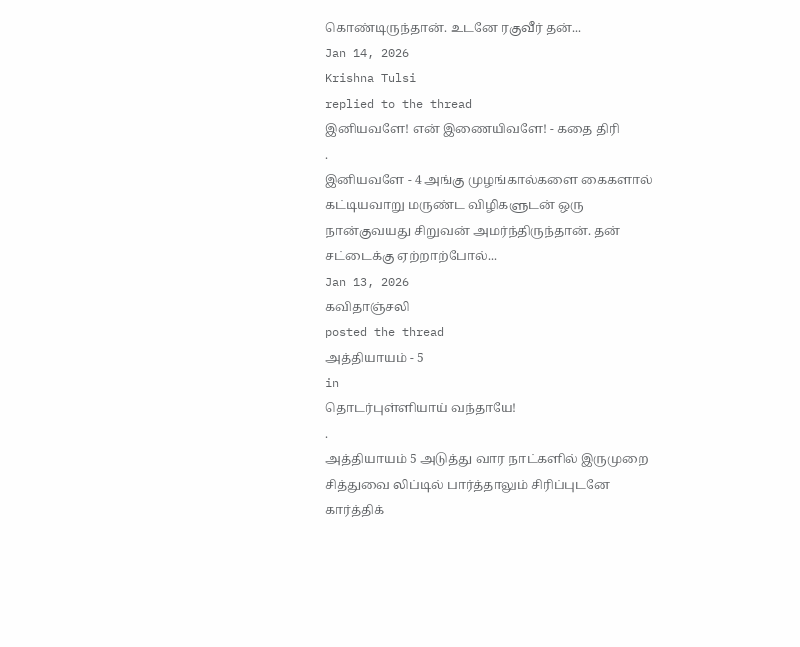கொண்டிருந்தான். உடனே ரகுவீர் தன்...
Jan 14, 2026
Krishna Tulsi
replied to the thread
இனியவளே! என் இணையிவளே! - கதை திரி
.
இனியவளே - 4 அங்கு முழங்கால்களை கைகளால் கட்டியவாறு மருண்ட விழிகளுடன் ஒரு நான்குவயது சிறுவன் அமர்ந்திருந்தான். தன் சட்டைக்கு ஏற்றாற்போல்...
Jan 13, 2026
கவிதாஞ்சலி
posted the thread
அத்தியாயம் - 5
in
தொடர்புள்ளியாய் வந்தாயே!
.
அத்தியாயம் 5 அடுத்து வார நாட்களில் இருமுறை சித்துவை லிப்டில் பார்த்தாலும் சிரிப்புடனே கார்த்திக்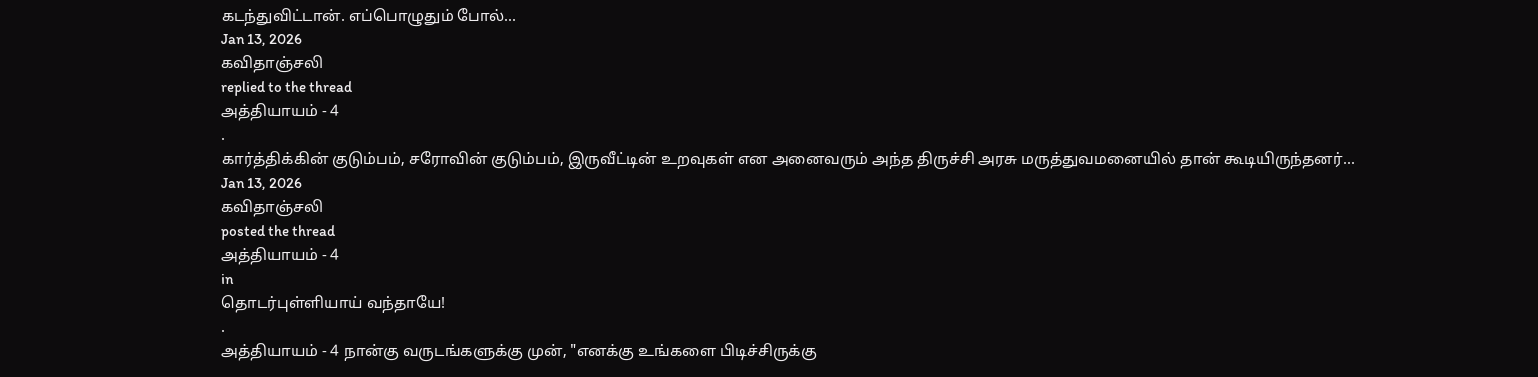கடந்துவிட்டான். எப்பொழுதும் போல்...
Jan 13, 2026
கவிதாஞ்சலி
replied to the thread
அத்தியாயம் - 4
.
கார்த்திக்கின் குடும்பம், சரோவின் குடும்பம், இருவீட்டின் உறவுகள் என அனைவரும் அந்த திருச்சி அரசு மருத்துவமனையில் தான் கூடியிருந்தனர்...
Jan 13, 2026
கவிதாஞ்சலி
posted the thread
அத்தியாயம் - 4
in
தொடர்புள்ளியாய் வந்தாயே!
.
அத்தியாயம் - 4 நான்கு வருடங்களுக்கு முன், "எனக்கு உங்களை பிடிச்சிருக்கு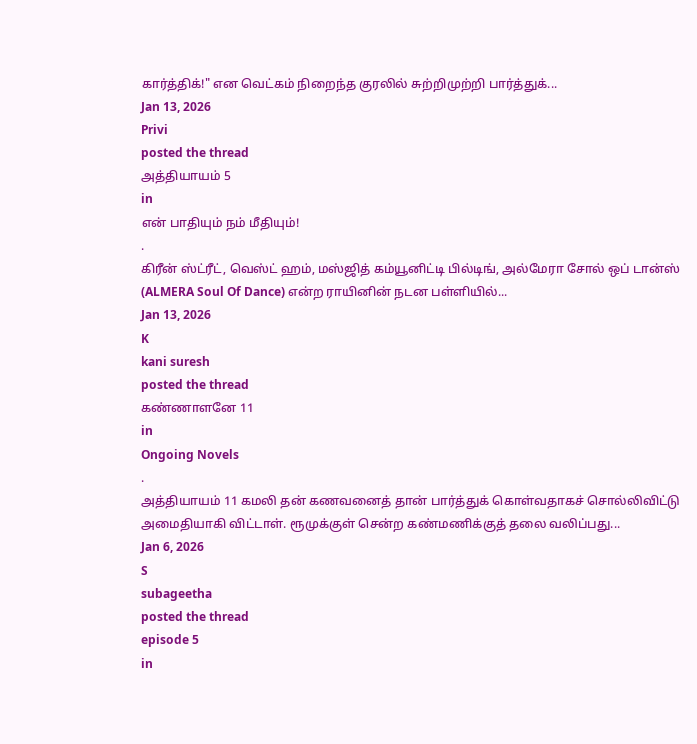கார்த்திக்!" என வெட்கம் நிறைந்த குரலில் சுற்றிமுற்றி பார்த்துக்...
Jan 13, 2026
Privi
posted the thread
அத்தியாயம் 5
in
என் பாதியும் நம் மீதியும்!
.
கிரீன் ஸ்ட்ரீட், வெஸ்ட் ஹம், மஸ்ஜித் கம்யூனிட்டி பில்டிங், அல்மேரா சோல் ஒப் டான்ஸ் (ALMERA Soul Of Dance) என்ற ராயினின் நடன பள்ளியில்...
Jan 13, 2026
K
kani suresh
posted the thread
கண்ணாளனே 11
in
Ongoing Novels
.
அத்தியாயம் 11 கமலி தன் கணவனைத் தான் பார்த்துக் கொள்வதாகச் சொல்லிவிட்டு அமைதியாகி விட்டாள். ரூமுக்குள் சென்ற கண்மணிக்குத் தலை வலிப்பது...
Jan 6, 2026
S
subageetha
posted the thread
episode 5
in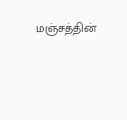மஞ்சத்தின்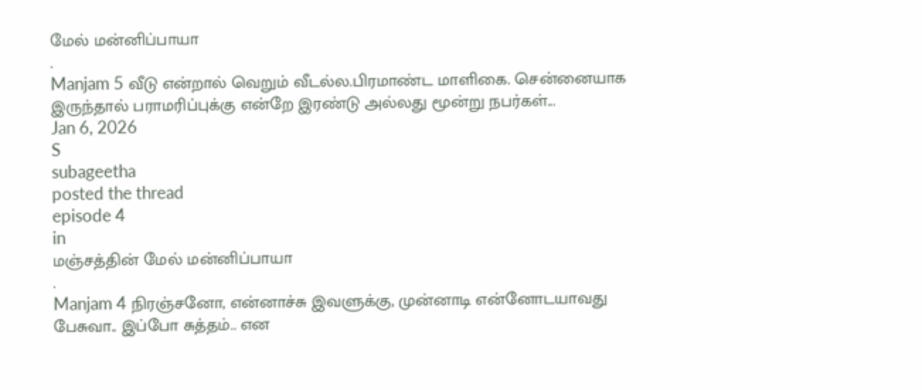மேல் மன்னிப்பாயா
.
Manjam 5 வீடு என்றால் வெறும் வீடல்ல.பிரமாண்ட மாளிகை. சென்னையாக இருந்தால் பராமரிப்புக்கு என்றே இரண்டு அல்லது மூன்று நபர்கள்...
Jan 6, 2026
S
subageetha
posted the thread
episode 4
in
மஞ்சத்தின் மேல் மன்னிப்பாயா
.
Manjam 4 நிரஞ்சனோ, என்னாச்சு இவளுக்கு, முன்னாடி என்னோடயாவது பேசுவா.. இப்போ சுத்தம்.. என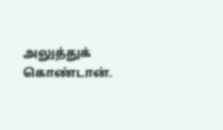அலுத்துக் கொண்டான்.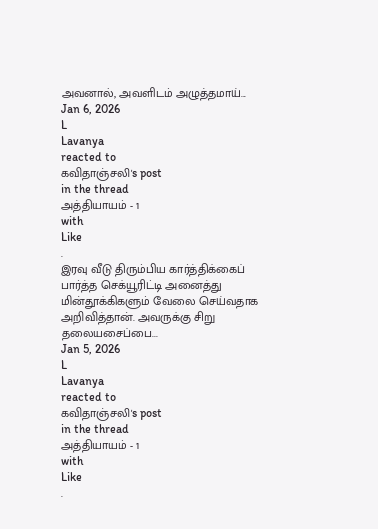அவனால், அவளிடம் அழுத்தமாய்...
Jan 6, 2026
L
Lavanya
reacted to
கவிதாஞ்சலி's post
in the thread
அத்தியாயம் - 1
with
Like
.
இரவு வீடு திரும்பிய கார்த்திக்கைப் பார்த்த செக்யூரிட்டி அனைத்து மின்தூக்கிகளும் வேலை செய்வதாக அறிவித்தான். அவருக்கு சிறு தலையசைப்பை...
Jan 5, 2026
L
Lavanya
reacted to
கவிதாஞ்சலி's post
in the thread
அத்தியாயம் - 1
with
Like
.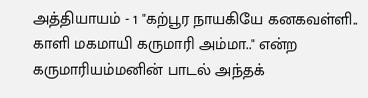அத்தியாயம் - 1 "கற்பூர நாயகியே கனகவள்ளி.. காளி மகமாயி கருமாரி அம்மா.." என்ற கருமாரியம்மனின் பாடல் அந்தக்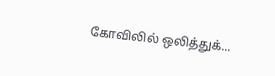கோவிலில் ஒலித்துக்...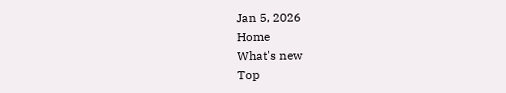Jan 5, 2026
Home
What's new
Top